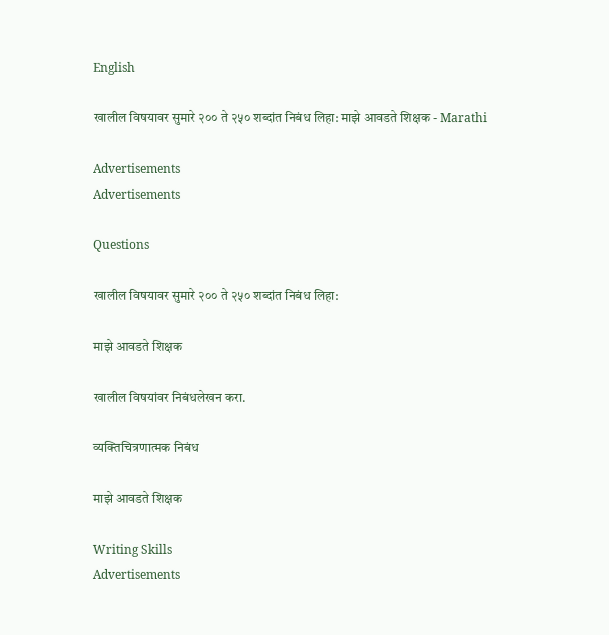English

खालील विषयावर सुमारे २०० ते २५० शब्दांत निबंध लिहा: माझे आवडते शिक्षक - Marathi

Advertisements
Advertisements

Questions

खालील विषयावर सुमारे २०० ते २५० शब्दांत निबंध लिहा:

माझे आवडते शिक्षक

खालील विषयांवर निबंधलेखन करा.

व्यक्तिचित्रणात्मक निबंध

माझे आवडते शिक्षक

Writing Skills
Advertisements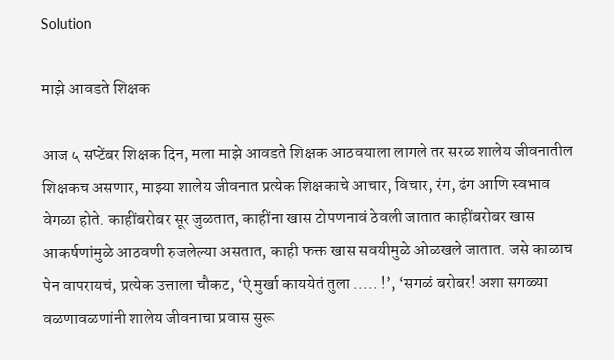Solution

माझे आवडते शिक्षक

आज ५ सप्टेंबर शिक्षक दिन, मला माझे आवडते शिक्षक आठवयाला लागले तर सरळ शालेय जीवनातील शिक्षकच असणार, माझ्या शालेय जीवनात प्रत्येक शिक्षकाचे आचार, विचार, रंग, ढंग आणि स्वभाव वेगळा होते. काहींबरोबर सूर जुळतात, काहींना खास टोपणनावं ठेवली जातात काहींबरोबर खास आकर्षणांमुळे आठवणी रुजलेल्या असतात, काही फक्त खास सवयीमुळे ओळखले जातात. जसे काळाच पेन वापरायचं, प्रत्येक उत्ताला चौकट, ‘ऐ मुर्खा काययेतं तुला ..... !’, ‘सगळं बरोबर! अशा सगळ्या वळणावळणांनी शालेय जीवनाचा प्रवास सुरू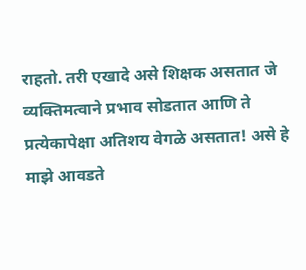राहतो. तरी एखादे असे शिक्षक असतात जे व्यक्तिमत्वाने प्रभाव सोडतात आणि ते प्रत्येकापेक्षा अतिशय वेगळे असतात! असे हे माझे आवडते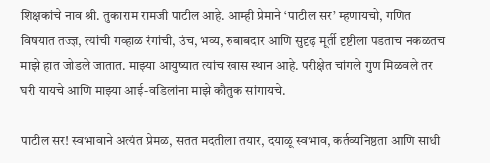शिक्षकांचे नाव श्री. तुकाराम रामजी पाटील आहे. आम्ही प्रेमाने ‘पाटील सर’ म्हणायचो, गणित विषयात तज्ज्ञ, त्यांची गव्हाळ रंगांची, उंच, भव्य, रुबाबदार आणि सुदृढ़ मूर्ती दृष्टीला पडताच नकळतच माझे हात जोडले जातात. माझ्या आयुष्यात त्यांच खास स्थान आहे. परीक्षेत चांगले गुण मिळवले तर घरी यायचे आणि माझ्या आई-वडिलांना माझे कौतुक सांगायचे.

पाटील सर! स्वभावाने अत्यंत प्रेमळ, सतत मदतीला तयार, दयाळू स्वभाव, कर्तव्यनिष्ठता आणि साधी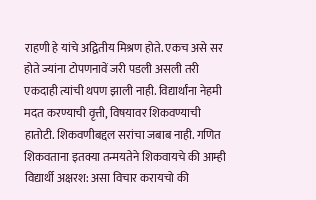राहणी हे यांचे अद्वितीय मिश्रण होते. एकच असे सर होते ज्यांना टोपणनावें जरी पडली असली तरी एकदाही त्यांची थपण झाली नाही. विद्यार्थांना नेहमी मदत करण्याची वृत्ती, विषयावर शिकवण्याची हातोटी. शिकवणीबद्दल सरांचा जबाब नाही. गणित शिकवताना इतक्या तन्मयतेने शिकवायचे की आम्ही विद्यार्थी अक्षरश: असा विचार करायचो की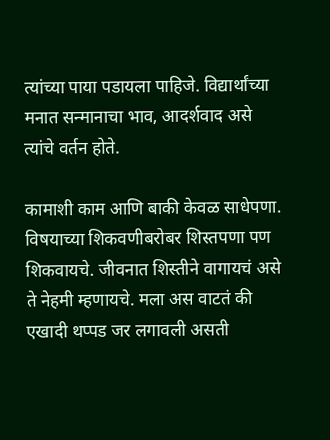त्यांच्या पाया पडायला पाहिजे. विद्यार्थांच्या मनात सन्मानाचा भाव, आदर्शवाद असे त्यांचे वर्तन होते.

कामाशी काम आणि बाकी केवळ साधेपणा. विषयाच्या शिकवणीबरोबर शिस्तपणा पण शिकवायचे. जीवनात शिस्तीने वागायचं असे ते नेहमी म्हणायचे. मला अस वाटतं की एखादी थप्पड जर लगावली असती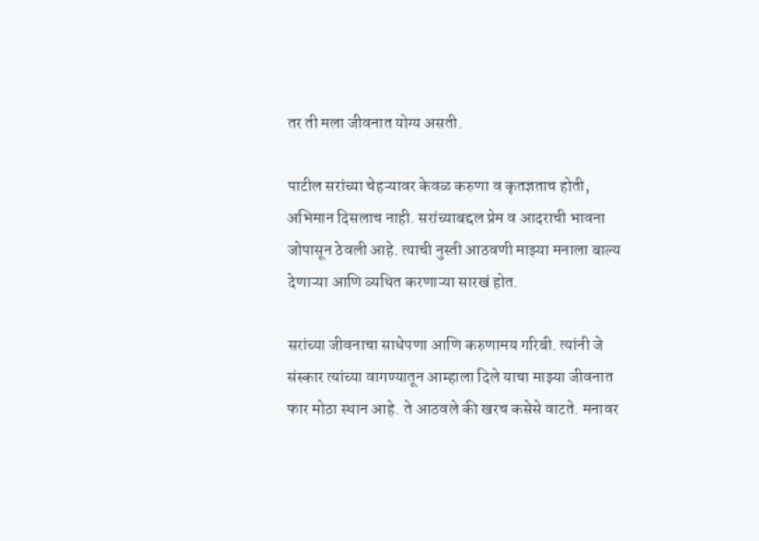तर ती मला जीवनात योग्य असती.

पाटील सरांच्या चेहऱ्यावर केवळ करुणा व कृतज्ञताच होती, अभिमान दिसलाच नाही. सरांच्याबद्दल प्रेम व आदराची भावना जोपासून ठेवली आहे. त्याची नुस्ती आठवणी माझ्या मनाला बाल्य देणाऱ्या आणि व्यथित करणाऱ्या सारखं होत.

सरांच्या जीवनाचा साधेपणा आणि करुणामय गरिबी. त्यांनी जे संस्कार त्यांच्या वागण्यातून आम्हाला दिले याचा माझ्या जीवनात फार मोठा स्थान आहे. ते आठवले की खरच कसेसे वाटते. मनावर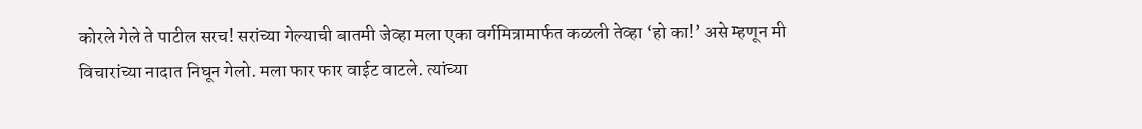कोरले गेले ते पाटील सरच! सरांच्या गेल्याची बातमी जेव्हा मला एका वर्गमित्रामार्फत कळली तेव्हा ‘हो का!’ असे म्हणून मी विचारांच्या नादात निघून गेलो. मला फार फार वाईट वाटले. त्यांच्या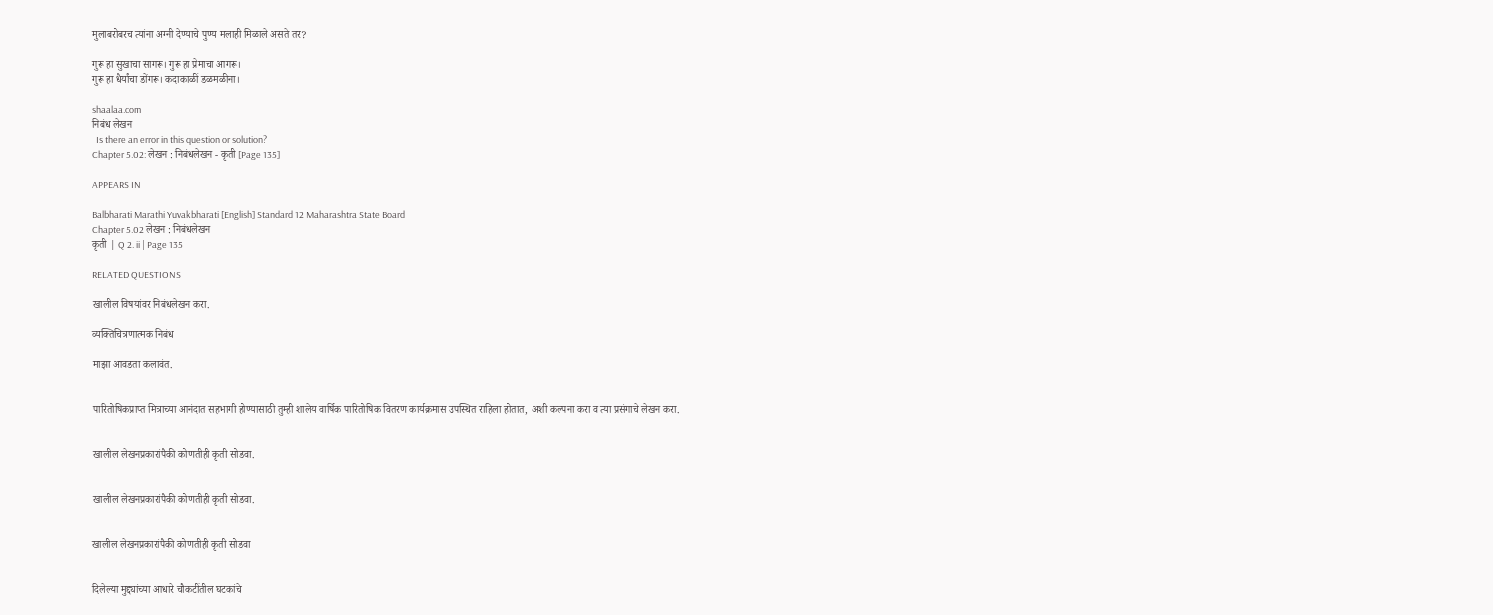मुलाबरोबरच त्यांना अग्नी देण्याचे पुण्य मलाही मिळाले असते तर?

गुरू हा सुखाचा सागरू। गुरू हा प्रेमाचा आगरू।
गुरू हा धैर्यांचा डोंगरू। कदाकाळीं डळमळीना।

shaalaa.com
निबंध लेखन
  Is there an error in this question or solution?
Chapter 5.02: लेखन : निबंधलेखन - कृती [Page 135]

APPEARS IN

Balbharati Marathi Yuvakbharati [English] Standard 12 Maharashtra State Board
Chapter 5.02 लेखन : निबंधलेखन
कृती | Q 2. ii | Page 135

RELATED QUESTIONS

खालील विषयांवर निबंधलेखन करा.

व्यक्तिचित्रणात्मक निबंध

माझा आवडता कलावंत.


पारितोषिकप्राप्त मित्राच्या आनंदात सहभागी होण्यासाठी तुम्ही शालेय वार्षिक पारितोषिक वितरण कार्यक्रमास उपस्थित राहिला होतात, अशी कल्पना करा व त्या प्रसंगाचे लेखन करा.


खालील लेखनप्रकारांपैकी कोणतीही कृती सोडवा.


खालील लेखनप्रकारांपैकी कोणतीही कृती सोडवा.


खालील लेखनप्रकारांपैकी कोणतीही कृती सोडवा


दिलेल्या मुद्द्यांच्या आधारे चौकटींतील घटकांचे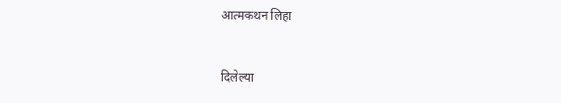आत्मकथन लिहा


दिलेल्या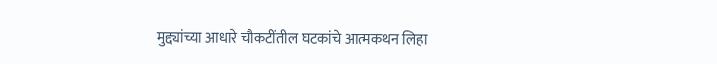मुद्द्यांच्या आधारे चौकटींतील घटकांचे आत्मकथन लिहा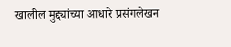खालील मुद्द्यांच्या आधारे प्रसंगलेखन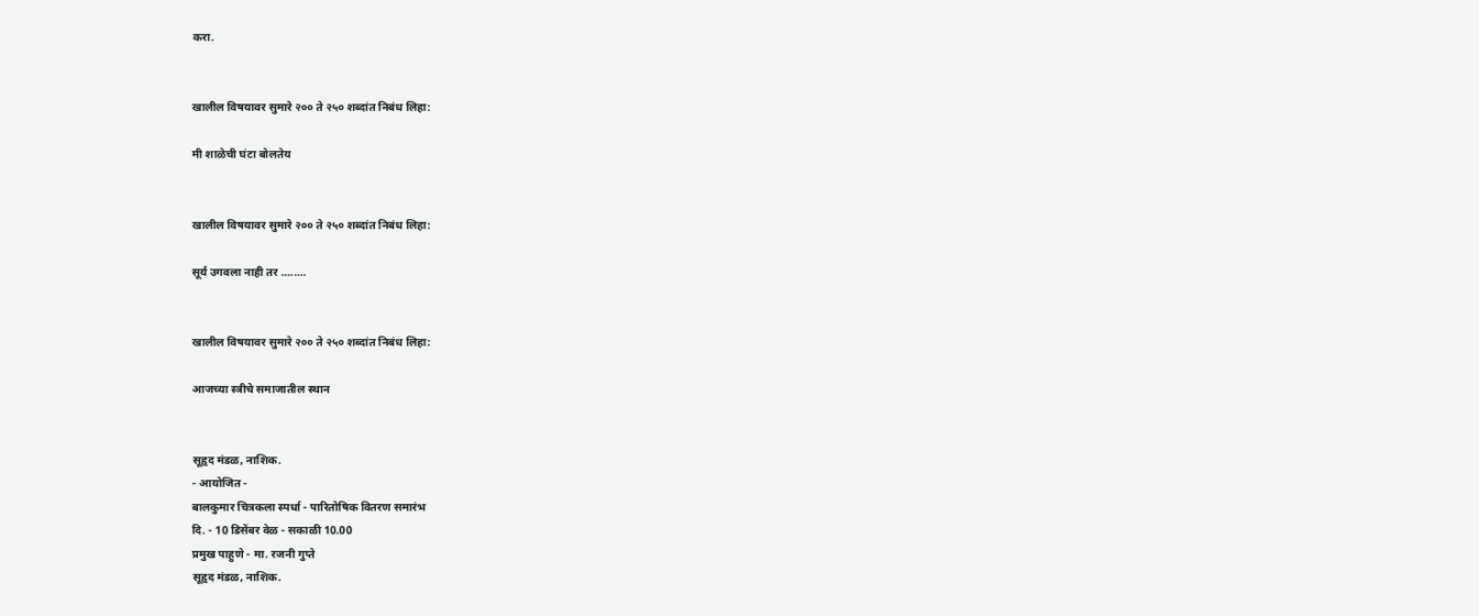करा.


खालील विषयावर सुमारे २०० ते २५० शब्दांत निबंध लिहा:

मी शाळेची घंटा बोलतेय


खालील विषयावर सुमारे २०० ते २५० शब्दांत निबंध लिहा:

सूर्य उगवला नाही तर ........


खालील विषयावर सुमारे २०० ते २५० शब्दांत निबंध लिहा:

आजच्या स्त्रीचे समाजातील स्थान


सूहृद मंडळ, नाशिक.
- आयोजित -
बालकुमार चित्रकला स्पर्धा - पारितोषिक वितरण समारंभ
दि. - 10 डिसेंबर वेळ - सकाळी 10.00
प्रमुख पाहुणे - मा. रजनी गुप्ते
सूहृद मंडळ, नाशिक.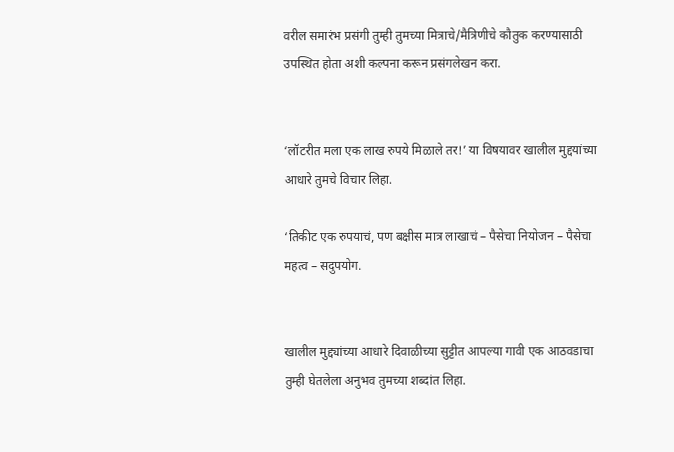वरील समारंभ प्रसंगी तुम्ही तुमच्या मित्राचे/मैत्रिणीचे कौतुक करण्यासाठी उपस्थित होता अशी कल्पना करून प्रसंगलेखन करा.


‘लॉटरीत मला एक लाख रुपये मिळाले तर!’ या विषयावर खालील मुद्दयांच्या आधारे तुमचे विचार लिहा.

‘तिकीट एक रुपयाचं, पण बक्षीस मात्र लाखाचं – पैसेचा नियोजन – पैसेचा महत्व – सदुपयोग.


खालील मुद्द्यांच्या आधारे दिवाळीच्या सुट्टीत आपल्या गावी एक आठवडाचा तुम्ही घेतलेला अनुभव तुमच्या शब्दांत लिहा.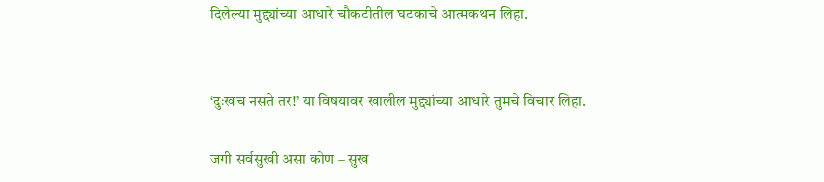दिलेल्या मुद्द्यांच्या आधारे चौकटीतील घटकाचे आत्मकथन लिहा.


‘दुःखच नसते तर!’ या विषयावर खालील मुद्द्यांच्या आधारे तुमचे विचार लिहा.

जगी सर्वसुखी असा कोण – सुख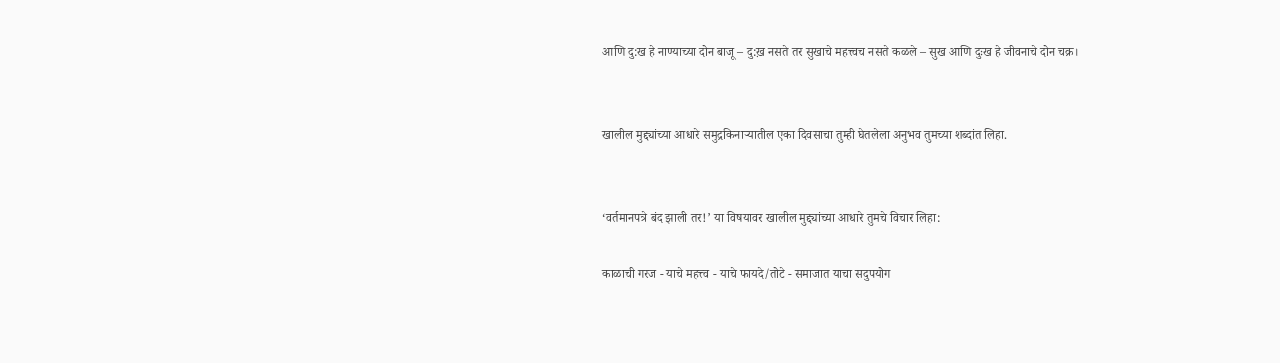आणि दु:ख हे नाण्याच्या दोन बाजू – दु:ख़ नसते तर सुखाचे महत्त्वच नसते कळले – सुख आणि दुःख हे जीवनाचे दोन चक्र।


खालील मुद्द्यांच्या आधारे समुद्रकिनाऱ्यातील एका दिवसाचा तुम्ही घेतलेला अनुभव तुमच्या शब्दांत लिहा.


‘वर्तमानपत्रे बंद झाली तर!’ या विषयावर खालील मुद्द्यांच्या आधारे तुमचे विचार लिहा:

काळाची गरज - याचे महत्त्व - याचे फायदे/तोटे - समाजात याचा सदुपयोग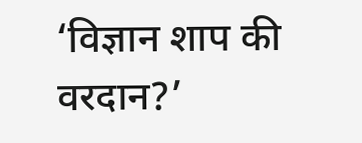‘विज्ञान शाप की वरदान?’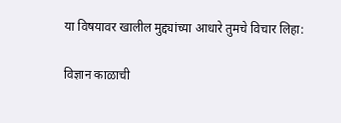या विषयावर खालील मुद्द्यांच्या आधारे तुमचे विचार लिहा:

विज्ञान काळाची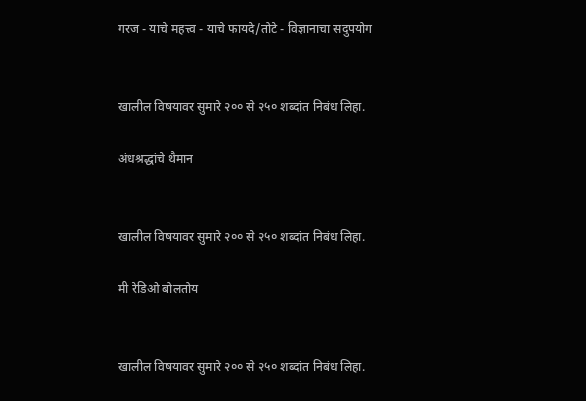गरज - याचे महत्त्व - याचे फायदे/तोटे - विज्ञानाचा सदुपयोग


खालील विषयावर सुमारे २०० से २५० शब्दांत निबंध लिहा.

अंधश्रद्धांचे थैमान


खालील विषयावर सुमारे २०० से २५० शब्दांत निबंध लिहा.

मी रेडिओ बोलतोय


खालील विषयावर सुमारे २०० से २५० शब्दांत निबंध लिहा.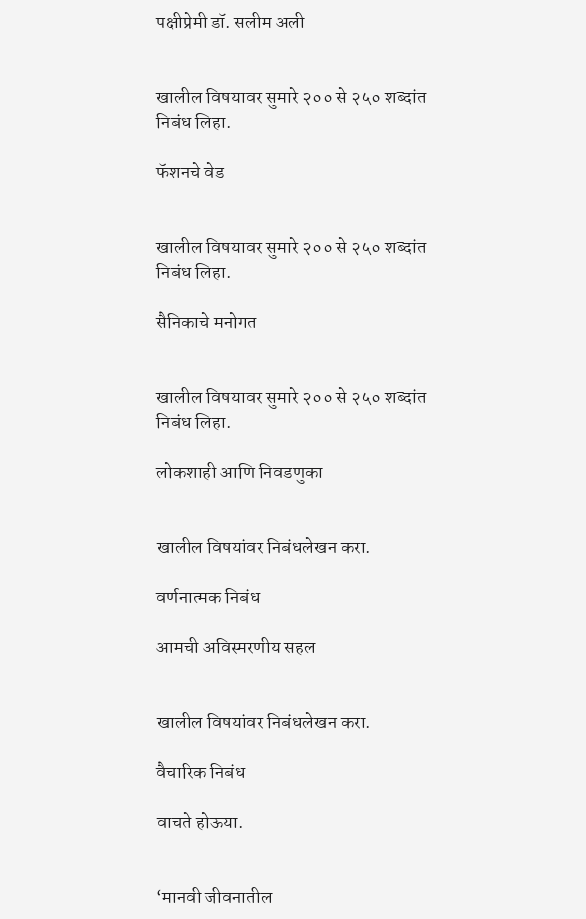पक्षीप्रेमी डॉ. सलीम अली


खालील विषयावर सुमारे २०० से २५० शब्दांत निबंध लिहा.

फॅशनचे वेड


खालील विषयावर सुमारे २०० से २५० शब्दांत निबंध लिहा.

सैनिकाचे मनोगत


खालील विषयावर सुमारे २०० से २५० शब्दांत निबंध लिहा.

लोकशाही आणि निवडणुका


खालील विषयांवर निबंधलेखन करा.

वर्णनात्मक निबंध

आमची अविस्मरणीय सहल


खालील विषयांवर निबंधलेखन करा.

वैचारिक निबंध

वाचते होऊया.


‘मानवी जीवनातील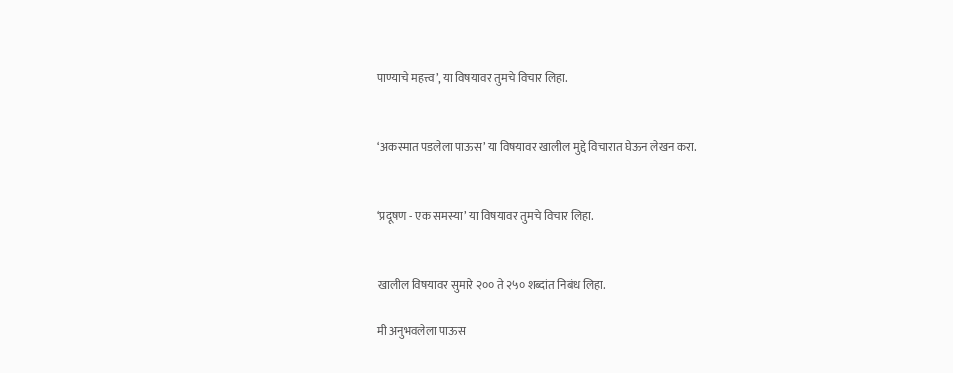पाण्याचे महत्त्व’, या विषयावर तुमचे विचार लिहा.


‘अकस्मात पडलेला पाऊस’ या विषयावर खालील मुद्दे विचारात घेऊन लेखन करा.


‘प्रदूषण - एक समस्या’ या विषयावर तुमचे विचार लिहा.


खालील विषयावर सुमारे २०० ते २५० शब्दांत निबंध लिहा.

मी अनुभवलेला पाऊस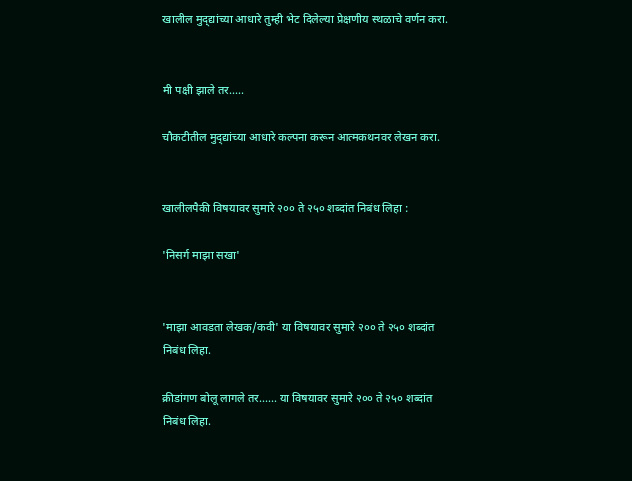खालील मुद्‌द्यांच्या आधारे तुम्ही भेट दिलेल्या प्रेक्षणीय स्थळाचे वर्णन करा.


मी पक्षी झाले तर.....

चौकटीतील मुद्‌द्यांच्या आधारे कल्पना करून आत्मकथनवर लेखन करा.


खालीलपैकी विषयावर सुमारे २०० ते २५० शब्दांत निबंध लिहा :

'निसर्ग माझा सखा'


'माझा आवडता लेखक/कवी' या विषयावर सुमारे २०० ते २५० शब्दांत निबंध लिहा.

क्रीडांगण बोलू लागले तर...... या विषयावर सुमारे २०० ते २५० शब्दांत निबंध लिहा.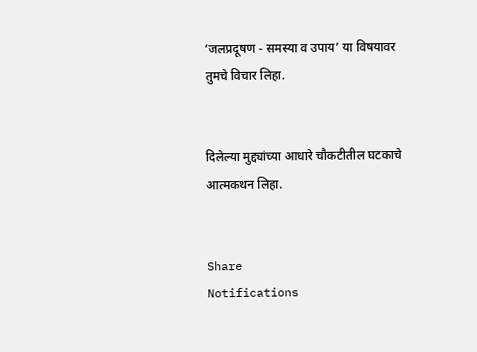‘जलप्रदूषण - समस्या व उपाय’ या विषयावर तुमचे विचार लिहा.


दिलेल्या मुद्द्यांच्या आधारे चौकटीतील घटकाचे आत्मकथन लिहा.


Share
Notifications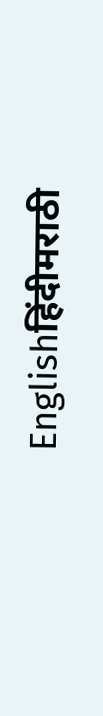Englishहिंदीमराठी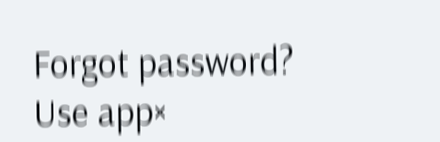Forgot password?
Use app×